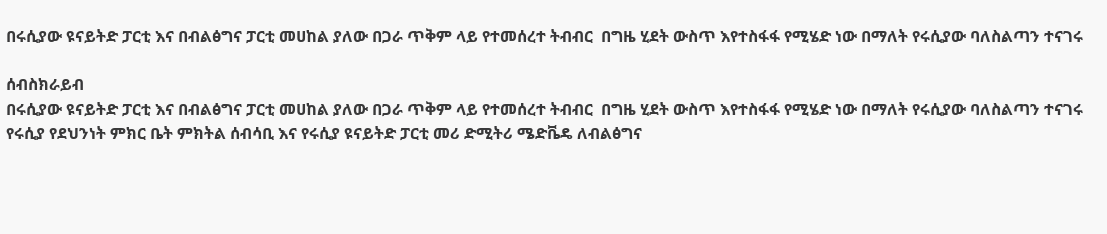በሩሲያው ዩናይትድ ፓርቲ እና በብልፅግና ፓርቲ መሀከል ያለው በጋራ ጥቅም ላይ የተመሰረተ ትብብር  በግዜ ሂደት ውስጥ እየተስፋፋ የሚሄድ ነው በማለት የሩሲያው ባለስልጣን ተናገሩ

ሰብስክራይብ
በሩሲያው ዩናይትድ ፓርቲ እና በብልፅግና ፓርቲ መሀከል ያለው በጋራ ጥቅም ላይ የተመሰረተ ትብብር  በግዜ ሂደት ውስጥ እየተስፋፋ የሚሄድ ነው በማለት የሩሲያው ባለስልጣን ተናገሩ የሩሲያ የደህንነት ምክር ቤት ምክትል ሰብሳቢ እና የሩሲያ ዩናይትድ ፓርቲ መሪ ድሚትሪ ሜድቬዴ ለብልፅግና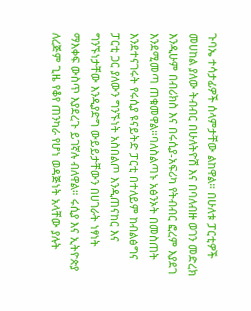ጉባኤ ተሳታፊዎች ሰላምታቸው ልከዋል። በሁለቱ ፓርቲዎች መሀከል ያለው ትብብር በሁለትዮሽ እና በባለብዙ ወገን መድረክ እንዲሁም በብሪክስ እና በሩሲያ-አፍሪካ የትብብር ፎረም እያደገ እንደሚመጣ ጠቁመዋል።ባለስልጣኑ አፅንኦት በመስጠት እንደተናገሩት የሩሲያ ዩናይትድ ፓርቲ በተለይም ከብልፅግና ፓርቲ ጋር ያለውን ግንኙነት አስበልጦ እንዲጠናከር እና ግንኙነታቸው እንዲያድግ ውይይታቸውን በሀገራት ነፃነት ማእቀፍ ውስጥ እያደረጉ ይገኛሉ ብለዋል። ሩሲያ እና ኢትዮጵያ ለረጅም ጊዜ የቆየ ጠንካራ የሆነ ወዳጅነት አላቸው ያሉት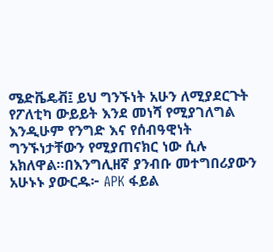ሜድቬዴቭ፤ ይህ ግንኙነት አሁን ለሚያደርጉት የፖለቲካ ውይይት እንደ መነሻ የሚያገለግል እንዲሁም የንግድ እና የሰብዓዊነት ግንኙነታቸውን የሚያጠናክር ነው ሲሉ አክለዋል።በእንግሊዘኛ ያንብቡ መተግበሪያውን አሁኑኑ ያውርዱ፦ APK ፋይል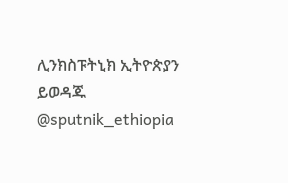ሊንክስፑትኒክ ኢትዮጵያን ይወዳጁ @sputnik_ethiopia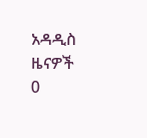አዳዲስ ዜናዎች
0